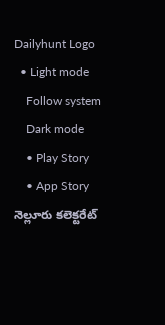Dailyhunt Logo
  • Light mode
    Follow system
    Dark mode
    • Play Story
    • App Story
నెల్లూరు కలెక్టరేట్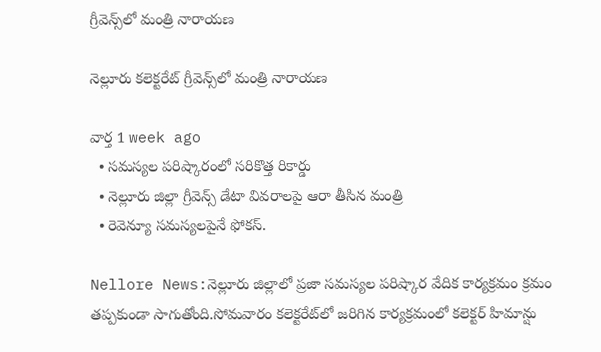గ్రీవెన్స్‌లో మంత్రి నారాయణ

నెల్లూరు కలెక్టరేట్ గ్రీవెన్స్‌లో మంత్రి నారాయణ

వార్త 1 week ago
  • సమస్యల పరిష్కారంలో సరికొత్త రికార్డు
  • నెల్లూరు జిల్లా గ్రీవెన్స్ డేటా వివరాలపై ఆరా తీసిన మంత్రి
  • రెవెన్యూ సమస్యలపైనే ఫోకస్.

Nellore News:నెల్లూరు జిల్లాలో ప్రజా సమస్యల పరిష్కార వేదిక కార్యక్రమం క్రమం తప్పకుండా సాగుతోంది.సోమవారం కలెక్టరేట్‌లో జరిగిన కార్యక్రమంలో కలెక్టర్ హిమాన్షు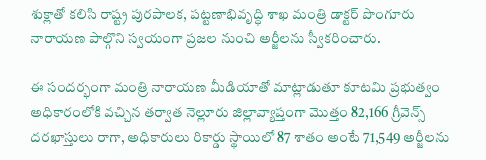శుక్లాతో కలిసి రాష్ట్ర పురపాలక, పట్టణాభివృద్ధి శాఖ మంత్రి డాక్టర్ పొంగూరు నారాయణ పాల్గొని స్వయంగా ప్రజల నుంచి అర్జీలను స్వీకరించారు.

ఈ సందర్భంగా మంత్రి నారాయణ మీడియాతో మాట్లాడుతూ కూటమి ప్రభుత్వం అధికారంలోకి వచ్చిన తర్వాత నెల్లూరు జిల్లావ్యాప్తంగా మొత్తం 82,166 గ్రీవెన్స్ దరఖాస్తులు రాగా, అధికారులు రికార్డు స్థాయిలో 87 శాతం అంటే 71,549 అర్జీలను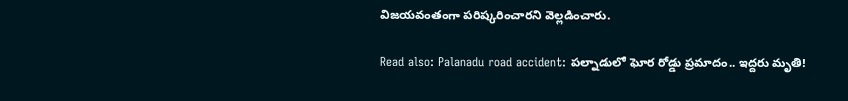విజయవంతంగా పరిష్కరించారని వెల్లడించారు.

Read also: Palanadu road accident: పల్నాడులో ఘోర రోడ్డు ప్రమాదం.. ఇద్దరు మృతి!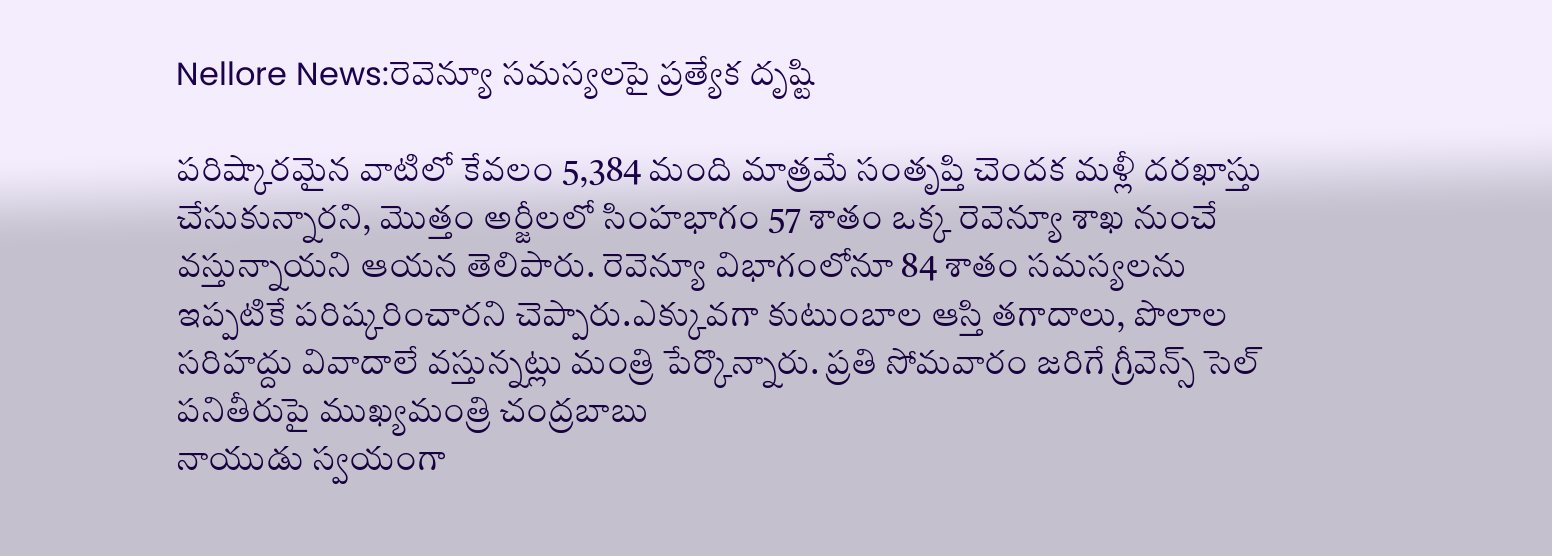Nellore News:రెవెన్యూ సమస్యలపై ప్రత్యేక దృష్టి

పరిష్కారమైన వాటిలో కేవలం 5,384 మంది మాత్రమే సంతృప్తి చెందక మళ్లీ దరఖాస్తు చేసుకున్నారని, మొత్తం అర్జీలలో సింహభాగం 57 శాతం ఒక్క రెవెన్యూ శాఖ నుంచే వస్తున్నాయని ఆయన తెలిపారు. రెవెన్యూ విభాగంలోనూ 84 శాతం సమస్యలను ఇప్పటికే పరిష్కరించారని చెప్పారు.ఎక్కువగా కుటుంబాల ఆస్తి తగాదాలు, పొలాల సరిహద్దు వివాదాలే వస్తున్నట్లు మంత్రి పేర్కొన్నారు. ప్రతి సోమవారం జరిగే గ్రీవెన్స్ సెల్ పనితీరుపై ముఖ్యమంత్రి చంద్రబాబు
నాయుడు స్వయంగా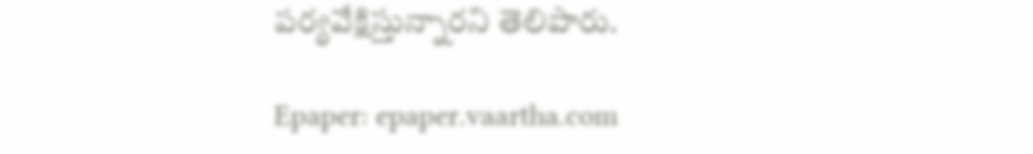పర్యవేక్షిస్తున్నారని తెలిపారు.

Epaper: epaper.vaartha.com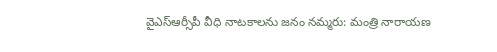వైఎస్ఆర్సీపీ వీధి నాటకాలను జనం నమ్మరు: మంత్రి నారాయణ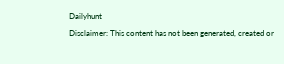Dailyhunt
Disclaimer: This content has not been generated, created or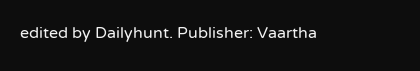edited by Dailyhunt. Publisher: Vaartha